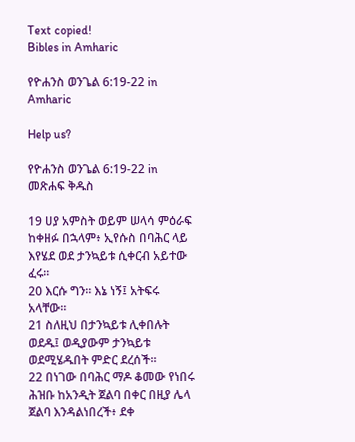Text copied!
Bibles in Amharic

የዮሐንስ ወንጌል 6:19-22 in Amharic

Help us?

የዮሐንስ ወንጌል 6:19-22 in መጽሐፍ ቅዱስ

19 ሀያ አምስት ወይም ሠላሳ ምዕራፍ ከቀዘፉ በኋላም፥ ኢየሱስ በባሕር ላይ እየሄደ ወደ ታንኳይቱ ሲቀርብ አይተው ፈሩ።
20 እርሱ ግን። እኔ ነኝ፤ አትፍሩ አላቸው።
21 ስለዚህ በታንኳይቱ ሊቀበሉት ወደዱ፤ ወዲያውም ታንኳይቱ ወደሚሄዱበት ምድር ደረሰች።
22 በነገው በባሕር ማዶ ቆመው የነበሩ ሕዝቡ ከአንዲት ጀልባ በቀር በዚያ ሌላ ጀልባ እንዳልነበረች፥ ደቀ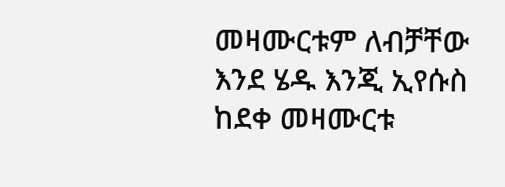መዛሙርቱም ለብቻቸው እንደ ሄዱ እንጂ ኢየሱስ ከደቀ መዛሙርቱ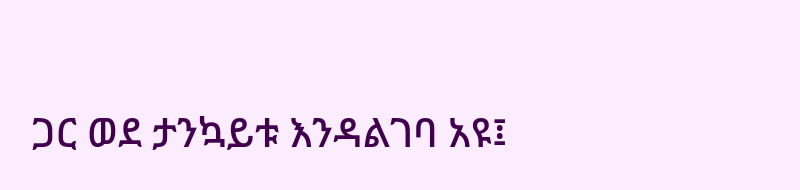ጋር ወደ ታንኳይቱ እንዳልገባ አዩ፤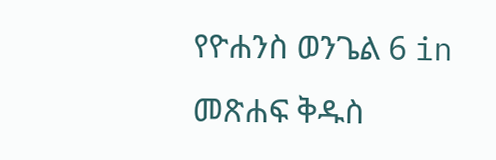የዮሐንስ ወንጌል 6 in መጽሐፍ ቅዱስ